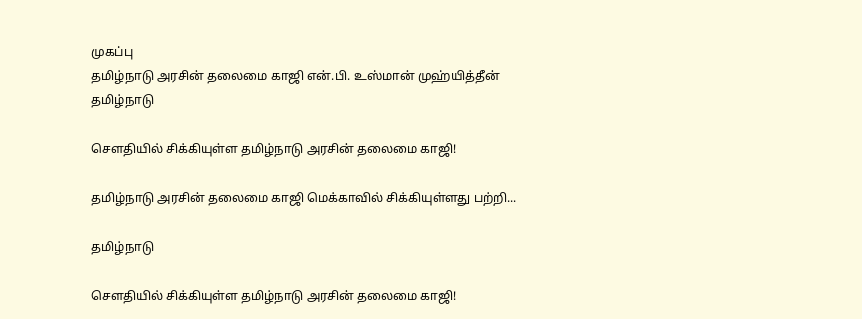முகப்பு
தமிழ்நாடு அரசின் தலைமை காஜி என்.பி. உஸ்மான் முஹ்யித்தீன்
தமிழ்நாடு

சௌதியில் சிக்கியுள்ள தமிழ்நாடு அரசின் தலைமை காஜி!

தமிழ்நாடு அரசின் தலைமை காஜி மெக்காவில் சிக்கியுள்ளது பற்றி...

தமிழ்நாடு

சௌதியில் சிக்கியுள்ள தமிழ்நாடு அரசின் தலைமை காஜி!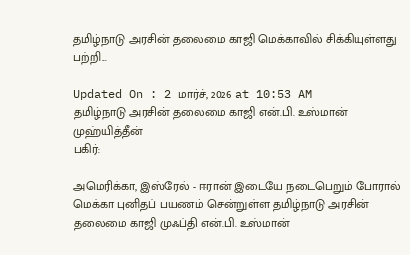தமிழ்நாடு அரசின் தலைமை காஜி மெக்காவில் சிக்கியுள்ளது பற்றி...

Updated On : 2 மார்ச், 2026 at 10:53 AM
தமிழ்நாடு அரசின் தலைமை காஜி என்.பி. உஸ்மான் முஹ்யித்தீன்
பகிர்:

அமெரிக்கா, இஸ்ரேல் - ஈரான் இடையே நடைபெறும் போரால் மெக்கா புனிதப் பயணம் சென்றுள்ள தமிழ்நாடு அரசின் தலைமை காஜி முஃப்தி என்.பி. உஸ்மான்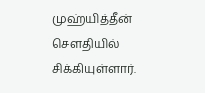முஹ்யித்தீன் சௌதியில் சிக்கியுள்ளார்.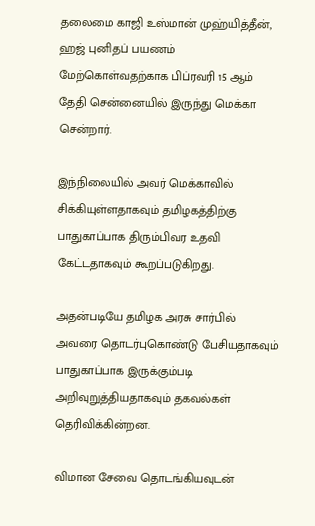தலைமை காஜி உஸ்மான் முஹ்யித்தீன், ஹஜ் புனிதப் பயணம் மேற்கொள்வதற்காக பிப்ரவரி 15 ஆம் தேதி சென்னையில் இருந்து மெக்கா சென்றார்.

இந்நிலையில் அவர் மெக்காவில் சிக்கியுள்ளதாகவும் தமிழகத்திற்கு பாதுகாப்பாக திரும்பிவர உதவி கேட்டதாகவும் கூறப்படுகிறது.

அதன்படியே தமிழக அரசு சார்பில் அவரை தொடர்புகொண்டு பேசியதாகவும் பாதுகாப்பாக இருக்கும்படி அறிவுறுத்தியதாகவும் தகவல்கள் தெரிவிக்கின்றன.

விமான சேவை தொடங்கியவுடன்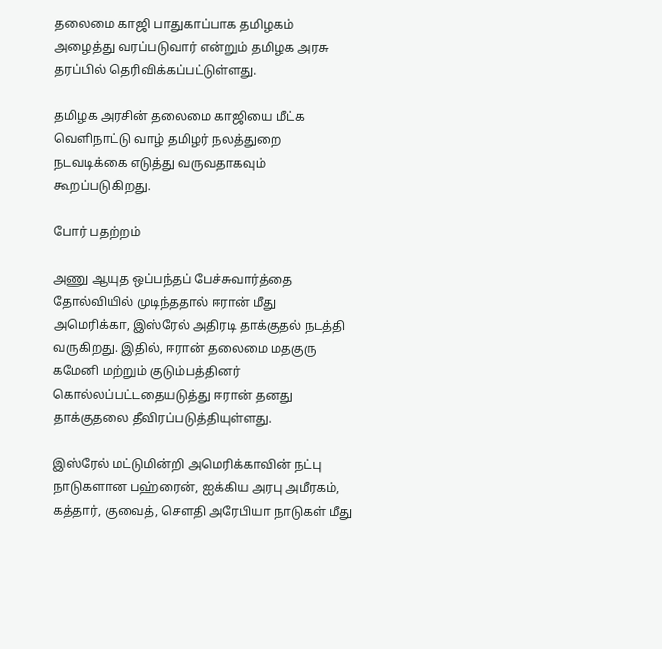தலைமை காஜி பாதுகாப்பாக தமிழகம் அழைத்து வரப்படுவார் என்றும் தமிழக அரசு தரப்பில் தெரிவிக்கப்பட்டுள்ளது.

தமிழக அரசின் தலைமை காஜியை மீட்க வெளிநாட்டு வாழ் தமிழர் நலத்துறை நடவடிக்கை எடுத்து வருவதாகவும் கூறப்படுகிறது.

போர் பதற்றம்

அணு ஆயுத ஒப்பந்தப் பேச்சுவார்த்தை தோல்வியில் முடிந்ததால் ஈரான் மீது அமெரிக்கா, இஸ்ரேல் அதிரடி தாக்குதல் நடத்தி வருகிறது. இதில், ஈரான் தலைமை மதகுரு கமேனி மற்றும் குடும்பத்தினர் கொல்லப்பட்டதையடுத்து ஈரான் தனது தாக்குதலை தீவிரப்படுத்தியுள்ளது.

இஸ்ரேல் மட்டுமின்றி அமெரிக்காவின் நட்பு நாடுகளான பஹ்ரைன், ஐக்கிய அரபு அமீரகம், கத்தார், குவைத், சௌதி அரேபியா நாடுகள் மீது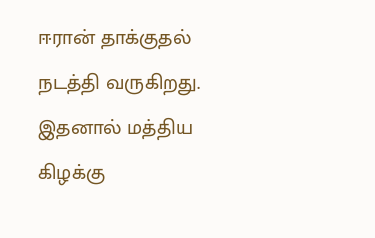ஈரான் தாக்குதல் நடத்தி வருகிறது. இதனால் மத்திய கிழக்கு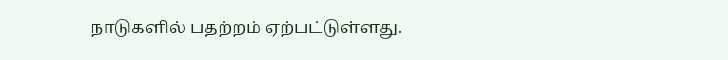நாடுகளில் பதற்றம் ஏற்பட்டுள்ளது.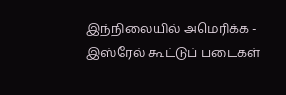இந்நிலையில் அமெரிக்க - இஸ்ரேல் கூட்டுப் படைகள்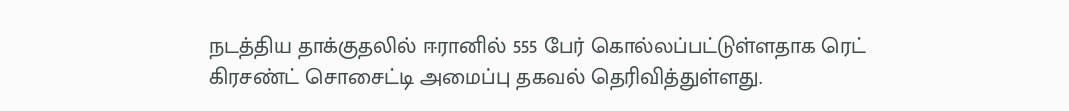நடத்திய தாக்குதலில் ஈரானில் 555 பேர் கொல்லப்பட்டுள்ளதாக ரெட் கிரசண்ட் சொசைட்டி அமைப்பு தகவல் தெரிவித்துள்ளது.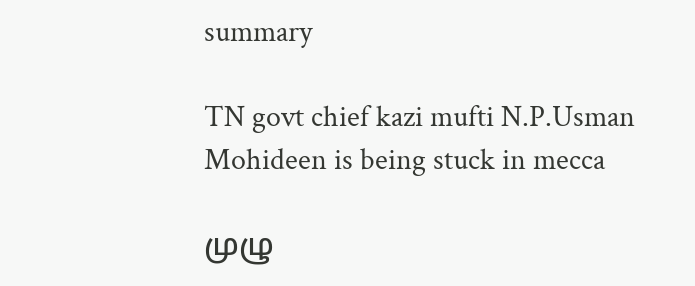summary

TN govt chief kazi mufti N.P.Usman Mohideen is being stuck in mecca

முழு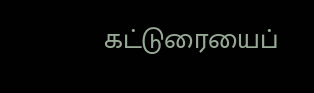கட்டுரையைப்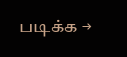படிக்க →